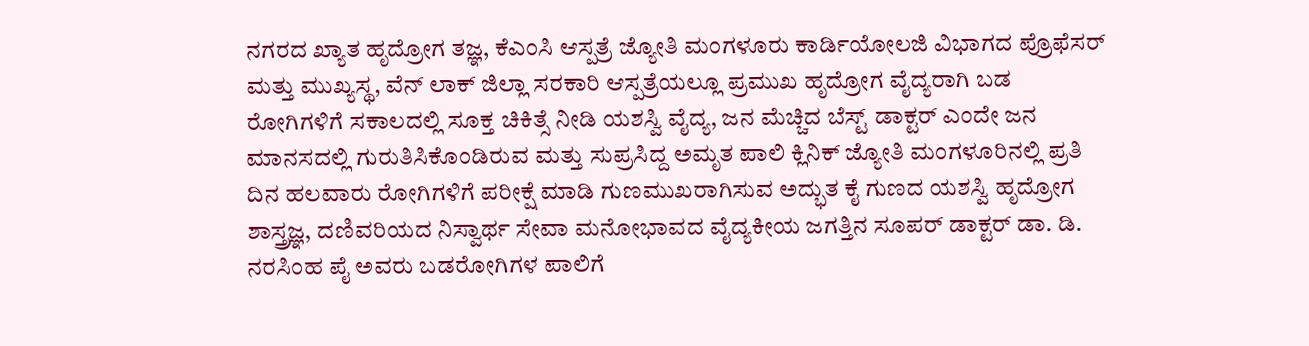ನಗರದ ಖ್ಯಾತ ಹೃದ್ರೋಗ ತಜ್ಞ, ಕೆಎಂಸಿ ಆಸ್ಪತ್ರೆ ಜ್ಯೋತಿ ಮಂಗಳೂರು ಕಾರ್ಡಿಯೋಲಜಿ ವಿಭಾಗದ ಪ್ರೊಫೆಸರ್ ಮತ್ತು ಮುಖ್ಯಸ್ಥ, ವೆನ್ ಲಾಕ್ ಜಿಲ್ಲಾ ಸರಕಾರಿ ಆಸ್ಪತ್ರೆಯಲ್ಲೂ ಪ್ರಮುಖ ಹೃದ್ರೋಗ ವೈದ್ಯರಾಗಿ ಬಡ ರೋಗಿಗಳಿಗೆ ಸಕಾಲದಲ್ಲಿ ಸೂಕ್ತ ಚಿಕಿತ್ಸೆ ನೀಡಿ ಯಶಸ್ವಿ ವೈದ್ಯ, ಜನ ಮೆಚ್ಚಿದ ಬೆಸ್ಟ್ ಡಾಕ್ಟರ್ ಎಂದೇ ಜನ ಮಾನಸದಲ್ಲಿ ಗುರುತಿಸಿಕೊಂಡಿರುವ ಮತ್ತು ಸುಪ್ರಸಿದ್ದ ಅಮೃತ ಪಾಲಿ ಕ್ಲಿನಿಕ್ ಜ್ಯೋತಿ ಮಂಗಳೂರಿನಲ್ಲಿ ಪ್ರತಿ ದಿನ ಹಲವಾರು ರೋಗಿಗಳಿಗೆ ಪರೀಕ್ಷೆ ಮಾಡಿ ಗುಣಮುಖರಾಗಿಸುವ ಅದ್ಭುತ ಕೈ ಗುಣದ ಯಶಸ್ವಿ ಹೃದ್ರೋಗ ಶಾಸ್ತ್ರಜ್ಞ, ದಣಿವರಿಯದ ನಿಸ್ವಾರ್ಥ ಸೇವಾ ಮನೋಭಾವದ ವೈದ್ಯಕೀಯ ಜಗತ್ತಿನ ಸೂಪರ್ ಡಾಕ್ಟರ್ ಡಾ. ಡಿ. ನರಸಿಂಹ ಪೈ ಅವರು ಬಡರೋಗಿಗಳ ಪಾಲಿಗೆ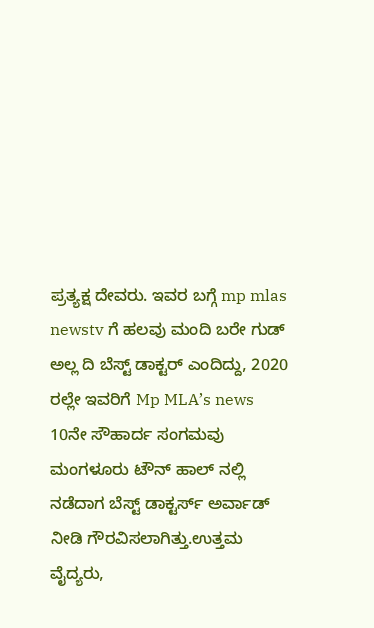ಪ್ರತ್ಯಕ್ಷ ದೇವರು. ಇವರ ಬಗ್ಗೆ mp mlas newstv ಗೆ ಹಲವು ಮಂದಿ ಬರೇ ಗುಡ್ ಅಲ್ಲ ದಿ ಬೆಸ್ಟ್ ಡಾಕ್ಟರ್ ಎಂದಿದ್ದು, 2020 ರಲ್ಲೇ ಇವರಿಗೆ Mp MLA’s news 10ನೇ ಸೌಹಾರ್ದ ಸಂಗಮವು ಮಂಗಳೂರು ಟೌನ್ ಹಾಲ್ ನಲ್ಲಿ ನಡೆದಾಗ ಬೆಸ್ಟ್ ಡಾಕ್ಟರ್ಸ್ ಅರ್ವಾಡ್ ನೀಡಿ ಗೌರವಿಸಲಾಗಿತ್ತು.ಉತ್ತಮ ವೈದ್ಯರು,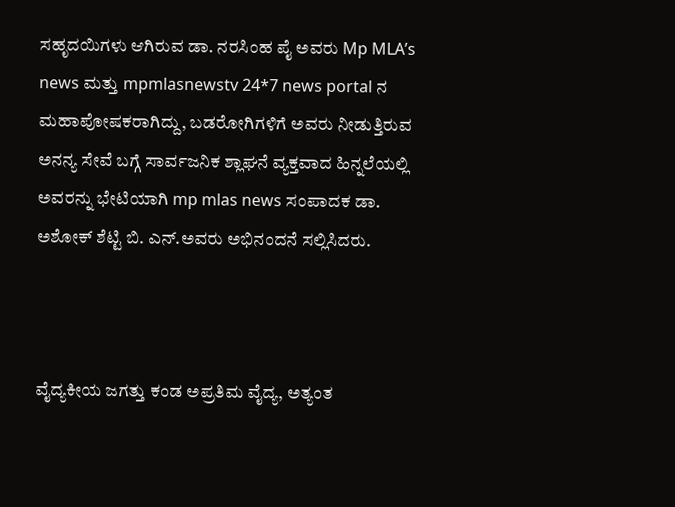ಸಹೃದಯಿಗಳು ಆಗಿರುವ ಡಾ. ನರಸಿಂಹ ಪೈ ಅವರು Mp MLA’s news ಮತ್ತು mpmlasnewstv 24*7 news portal ನ ಮಹಾಪೋಷಕರಾಗಿದ್ದು, ಬಡರೋಗಿಗಳಿಗೆ ಅವರು ನೀಡುತ್ತಿರುವ ಅನನ್ಯ ಸೇವೆ ಬಗ್ಗೆ ಸಾರ್ವಜನಿಕ ಶ್ಲಾಘನೆ ವ್ಯಕ್ತವಾದ ಹಿನ್ನಲೆಯಲ್ಲಿ ಅವರನ್ನು ಭೇಟಿಯಾಗಿ mp mlas news ಸಂಪಾದಕ ಡಾ. ಅಶೋಕ್ ಶೆಟ್ಟಿ ಬಿ. ಎನ್.ಅವರು ಅಭಿನಂದನೆ ಸಲ್ಲಿಸಿದರು.



ವೈದ್ಯಕೀಯ ಜಗತ್ತು ಕಂಡ ಅಪ್ರತಿಮ ವೈದ್ಯ, ಅತ್ಯಂತ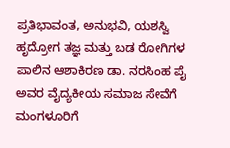ಪ್ರತಿಭಾವಂತ, ಅನುಭವಿ, ಯಶಸ್ವಿ ಹೃದ್ರೋಗ ತಜ್ಞ ಮತ್ತು ಬಡ ರೋಗಿಗಳ ಪಾಲಿನ ಆಶಾಕಿರಣ ಡಾ. ನರಸಿಂಹ ಪೈ ಅವರ ವೈದ್ಯಕೀಯ ಸಮಾಜ ಸೇವೆಗೆ ಮಂಗಳೂರಿಗೆ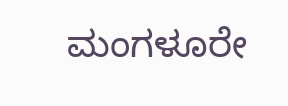ಮಂಗಳೂರೇ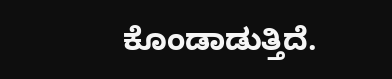ಕೊಂಡಾಡುತ್ತಿದೆ.